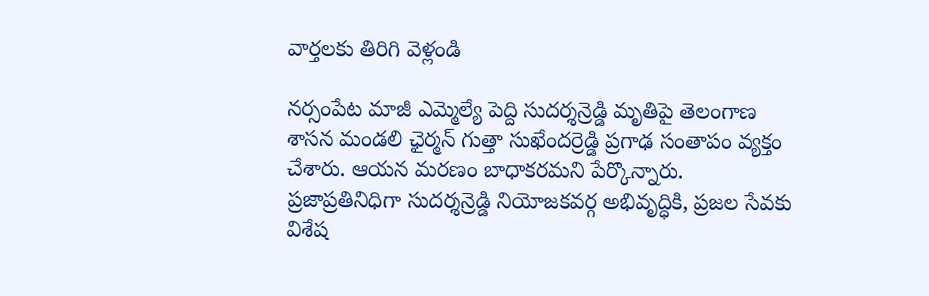వార్తలకు తిరిగి వెళ్లండి

నర్సంపేట మాజీ ఎమ్మెల్యే పెద్ది సుదర్శన్రెడ్డి మృతిపై తెలంగాణ శాసన మండలి ఛైర్మన్ గుత్తా సుఖేందర్రెడ్డి ప్రగాఢ సంతాపం వ్యక్తం చేశారు. ఆయన మరణం బాధాకరమని పేర్కొన్నారు.
ప్రజాప్రతినిధిగా సుదర్శన్రెడ్డి నియోజకవర్గ అభివృద్ధికి, ప్రజల సేవకు విశేష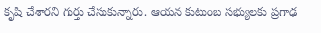కృషి చేశారని గుర్తు చేసుకున్నారు. ఆయన కుటుంబ సభ్యులకు ప్రగాఢ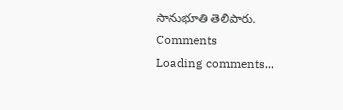సానుభూతి తెలిపారు.
Comments
Loading comments...